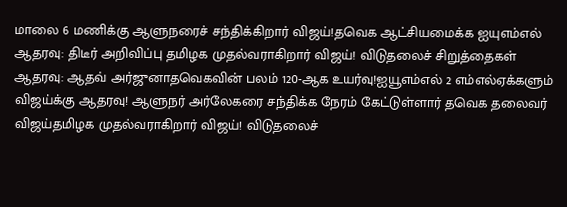மாலை 6 மணிக்கு ஆளுநரைச் சந்திக்கிறார் விஜய்!தவெக ஆட்சியமைக்க ஐயுஎம்எல் ஆதரவு: திடீர் அறிவிப்பு தமிழக முதல்வராகிறார் விஜய்! விடுதலைச் சிறுத்தைகள் ஆதரவு: ஆதவ் அர்ஜுனாதவெகவின் பலம் 120-ஆக உயர்வு!ஐயூஎம்எல் 2 எம்எல்ஏக்களும் விஜய்க்கு ஆதரவு! ஆளுநர் அர்லேகரை சந்திக்க நேரம் கேட்டுள்ளார் தவெக தலைவர் விஜய்தமிழக முதல்வராகிறார் விஜய்! விடுதலைச்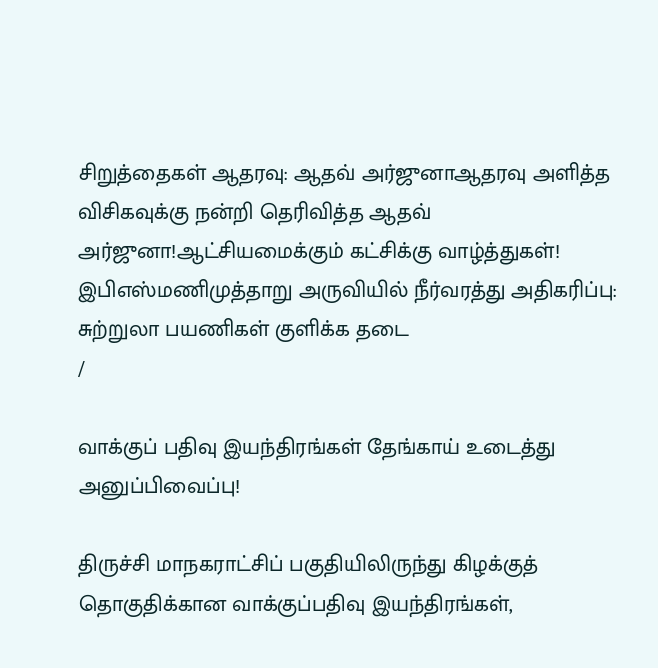சிறுத்தைகள் ஆதரவு: ஆதவ் அர்ஜுனாஆதரவு அளித்த விசிகவுக்கு நன்றி தெரிவித்த ஆதவ் அர்ஜுனா!ஆட்சியமைக்கும் கட்சிக்கு வாழ்த்துகள்! இபிஎஸ்மணிமுத்தாறு அருவியில் நீர்வரத்து அதிகரிப்பு: சுற்றுலா பயணிகள் குளிக்க தடை
/

வாக்குப் பதிவு இயந்திரங்கள் தேங்காய் உடைத்து அனுப்பிவைப்பு!

திருச்சி மாநகராட்சிப் பகுதியிலிருந்து கிழக்குத் தொகுதிக்கான வாக்குப்பதிவு இயந்திரங்கள்,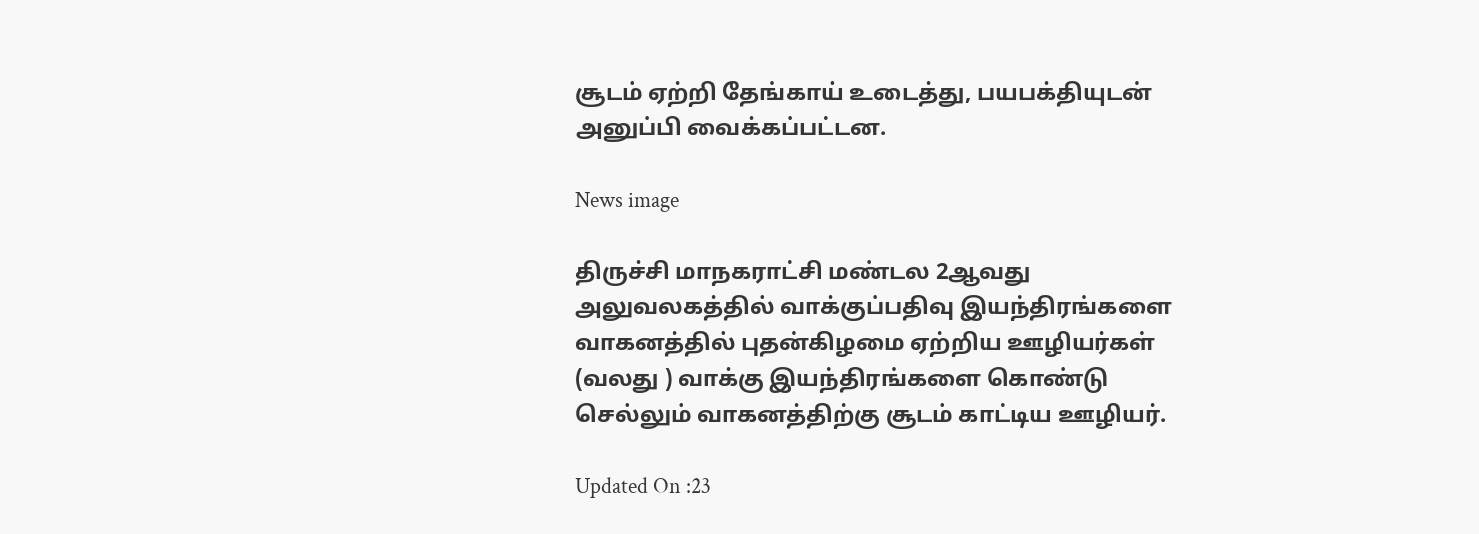சூடம் ஏற்றி தேங்காய் உடைத்து, பயபக்தியுடன் அனுப்பி வைக்கப்பட்டன.

News image

திருச்சி மாநகராட்சி மண்டல 2ஆவது அலுவலகத்தில் வாக்குப்பதிவு இயந்திரங்களை வாகனத்தில் புதன்கிழமை ஏற்றிய ஊழியர்கள் (வலது ) வாக்கு இயந்திரங்களை கொண்டு செல்லும் வாகனத்திற்கு சூடம் காட்டிய ஊழியர்.

Updated On :23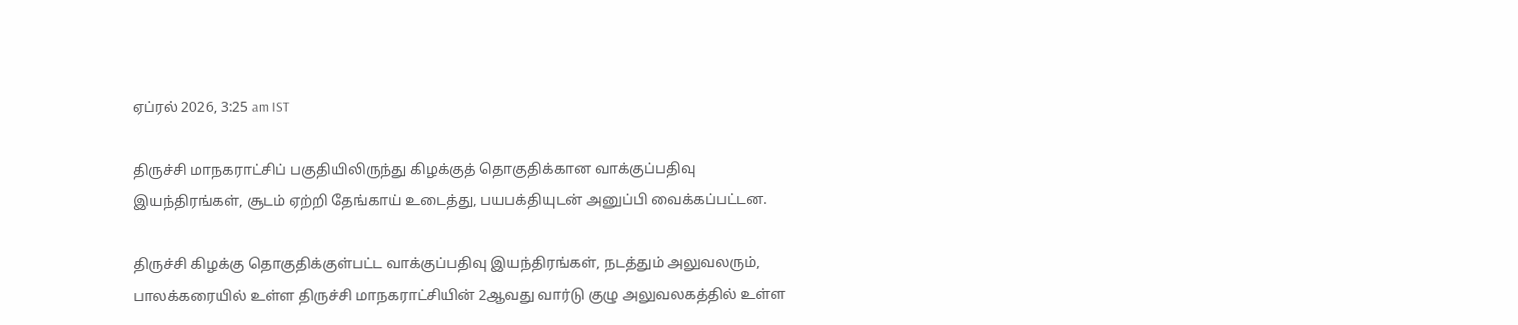ஏப்ரல் 2026, 3:25 am IST

திருச்சி மாநகராட்சிப் பகுதியிலிருந்து கிழக்குத் தொகுதிக்கான வாக்குப்பதிவு இயந்திரங்கள், சூடம் ஏற்றி தேங்காய் உடைத்து, பயபக்தியுடன் அனுப்பி வைக்கப்பட்டன.

திருச்சி கிழக்கு தொகுதிக்குள்பட்ட வாக்குப்பதிவு இயந்திரங்கள், நடத்தும் அலுவலரும், பாலக்கரையில் உள்ள திருச்சி மாநகராட்சியின் 2ஆவது வார்டு குழு அலுவலகத்தில் உள்ள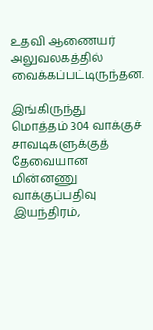உதவி ஆணையர் அலுவலகத்தில் வைக்கப்பட்டிருந்தன.

இங்கிருந்து மொத்தம் 304 வாக்குச் சாவடிகளுக்குத் தேவையான மின்னணு வாக்குப்பதிவு இயந்திரம்,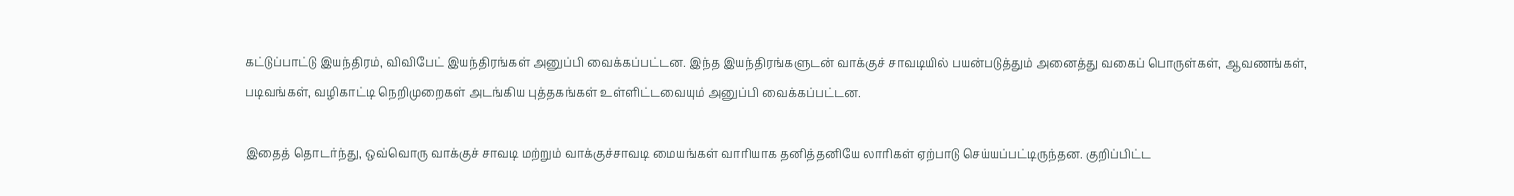கட்டுப்பாட்டு இயந்திரம், விவிபேட் இயந்திரங்கள் அனுப்பி வைக்கப்பட்டன. இந்த இயந்திரங்களுடன் வாக்குச் சாவடியில் பயன்படுத்தும் அனைத்து வகைப் பொருள்கள், ஆவணங்கள், படிவங்கள், வழிகாட்டி நெறிமுறைகள் அடங்கிய புத்தகங்கள் உள்ளிட்டவையும் அனுப்பி வைக்கப்பட்டன.

இதைத் தொடர்ந்து, ஒவ்வொரு வாக்குச் சாவடி மற்றும் வாக்குச்சாவடி மையங்கள் வாரியாக தனித்தனியே லாரிகள் ஏற்பாடு செய்யப்பட்டிருந்தன. குறிப்பிட்ட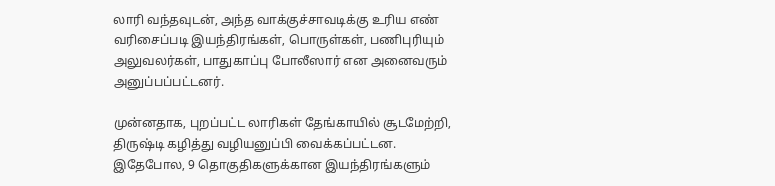லாரி வந்தவுடன், அந்த வாக்குச்சாவடிக்கு உரிய எண் வரிசைப்படி இயந்திரங்கள், பொருள்கள், பணிபுரியும் அலுவலர்கள், பாதுகாப்பு போலீஸார் என அனைவரும் அனுப்பப்பட்டனர்.

முன்னதாக, புறப்பட்ட லாரிகள் தேங்காயில் சூடமேற்றி, திருஷ்டி கழித்து வழியனுப்பி வைக்கப்பட்டன. இதேபோல, 9 தொகுதிகளுக்கான இயந்திரங்களும்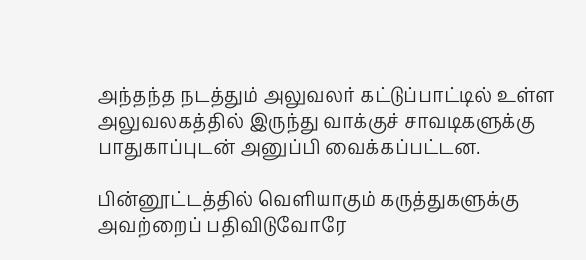அந்தந்த நடத்தும் அலுவலர் கட்டுப்பாட்டில் உள்ள அலுவலகத்தில் இருந்து வாக்குச் சாவடிகளுக்கு பாதுகாப்புடன் அனுப்பி வைக்கப்பட்டன.

பின்னூட்டத்தில் வெளியாகும் கருத்துகளுக்கு அவற்றைப் பதிவிடுவோரே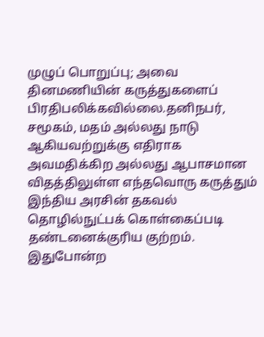முழுப் பொறுப்பு; அவை தினமணியின் கருத்துகளைப் பிரதிபலிக்கவில்லை.தனிநபர், சமூகம், மதம் அல்லது நாடு ஆகியவற்றுக்கு எதிராக அவமதிக்கிற அல்லது ஆபாசமான விதத்திலுள்ள எந்தவொரு கருத்தும் இந்திய அரசின் தகவல் தொழில்நுட்பக் கொள்கைப்படி தண்டனைக்குரிய குற்றம். இதுபோன்ற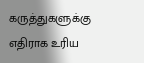கருத்துகளுக்கு எதிராக உரிய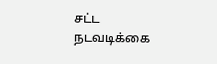சட்ட நடவடிக்கை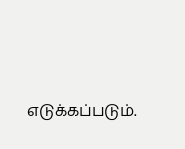எடுக்கப்படும்.